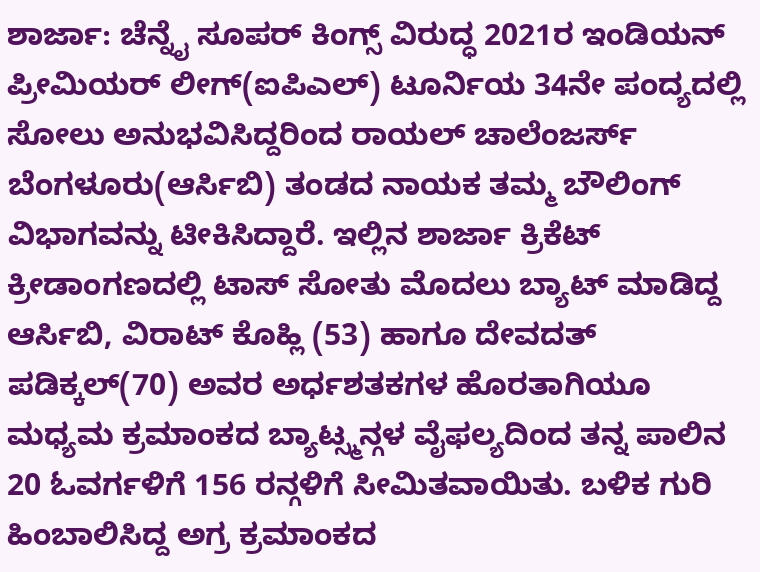ಶಾರ್ಜಾ: ಚೆನ್ನೈ ಸೂಪರ್ ಕಿಂಗ್ಸ್ ವಿರುದ್ಧ 2021ರ ಇಂಡಿಯನ್ ಪ್ರೀಮಿಯರ್ ಲೀಗ್(ಐಪಿಎಲ್) ಟೂರ್ನಿಯ 34ನೇ ಪಂದ್ಯದಲ್ಲಿ ಸೋಲು ಅನುಭವಿಸಿದ್ದರಿಂದ ರಾಯಲ್ ಚಾಲೆಂಜರ್ಸ್ ಬೆಂಗಳೂರು(ಆರ್ಸಿಬಿ) ತಂಡದ ನಾಯಕ ತಮ್ಮ ಬೌಲಿಂಗ್ ವಿಭಾಗವನ್ನು ಟೀಕಿಸಿದ್ದಾರೆ. ಇಲ್ಲಿನ ಶಾರ್ಜಾ ಕ್ರಿಕೆಟ್ ಕ್ರೀಡಾಂಗಣದಲ್ಲಿ ಟಾಸ್ ಸೋತು ಮೊದಲು ಬ್ಯಾಟ್ ಮಾಡಿದ್ದ ಆರ್ಸಿಬಿ, ವಿರಾಟ್ ಕೊಹ್ಲಿ (53) ಹಾಗೂ ದೇವದತ್ ಪಡಿಕ್ಕಲ್(70) ಅವರ ಅರ್ಧಶತಕಗಳ ಹೊರತಾಗಿಯೂ ಮಧ್ಯಮ ಕ್ರಮಾಂಕದ ಬ್ಯಾಟ್ಸ್ಮನ್ಗಳ ವೈಫಲ್ಯದಿಂದ ತನ್ನ ಪಾಲಿನ 20 ಓವರ್ಗಳಿಗೆ 156 ರನ್ಗಳಿಗೆ ಸೀಮಿತವಾಯಿತು. ಬಳಿಕ ಗುರಿ ಹಿಂಬಾಲಿಸಿದ್ದ ಅಗ್ರ ಕ್ರಮಾಂಕದ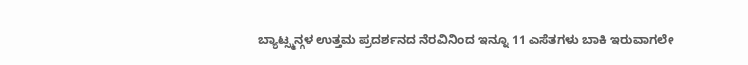ಬ್ಯಾಟ್ಸ್ಮನ್ಗಳ ಉತ್ತಮ ಪ್ರದರ್ಶನದ ನೆರವಿನಿಂದ ಇನ್ನೂ 11 ಎಸೆತಗಳು ಬಾಕಿ ಇರುವಾಗಲೇ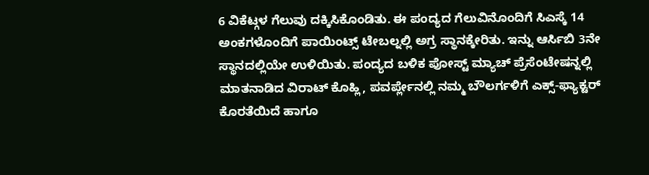6 ವಿಕೆಟ್ಗಳ ಗೆಲುವು ದಕ್ಕಿಸಿಕೊಂಡಿತು. ಈ ಪಂದ್ಯದ ಗೆಲುವಿನೊಂದಿಗೆ ಸಿಎಸ್ಕೆ 14 ಅಂಕಗಳೊಂದಿಗೆ ಪಾಯಿಂಟ್ಸ್ ಟೇಬಲ್ನಲ್ಲಿ ಅಗ್ರ ಸ್ಥಾನಕ್ಕೇರಿತು. ಇನ್ನು ಆರ್ಸಿಬಿ 3ನೇ ಸ್ಥಾನದಲ್ಲಿಯೇ ಉಳಿಯಿತು. ಪಂದ್ಯದ ಬಳಿಕ ಪೋಸ್ಟ್ ಮ್ಯಾಚ್ ಪ್ರೆಸೆಂಟೇಷನ್ನಲ್ಲಿ ಮಾತನಾಡಿದ ವಿರಾಟ್ ಕೊಹ್ಲಿ, ಪವರ್ಪ್ಲೇನಲ್ಲಿ ನಮ್ಮ ಬೌಲರ್ಗಳಿಗೆ ಎಕ್ಸ್-ಫ್ಯಾಕ್ಟರ್ ಕೊರತೆಯಿದೆ ಹಾಗೂ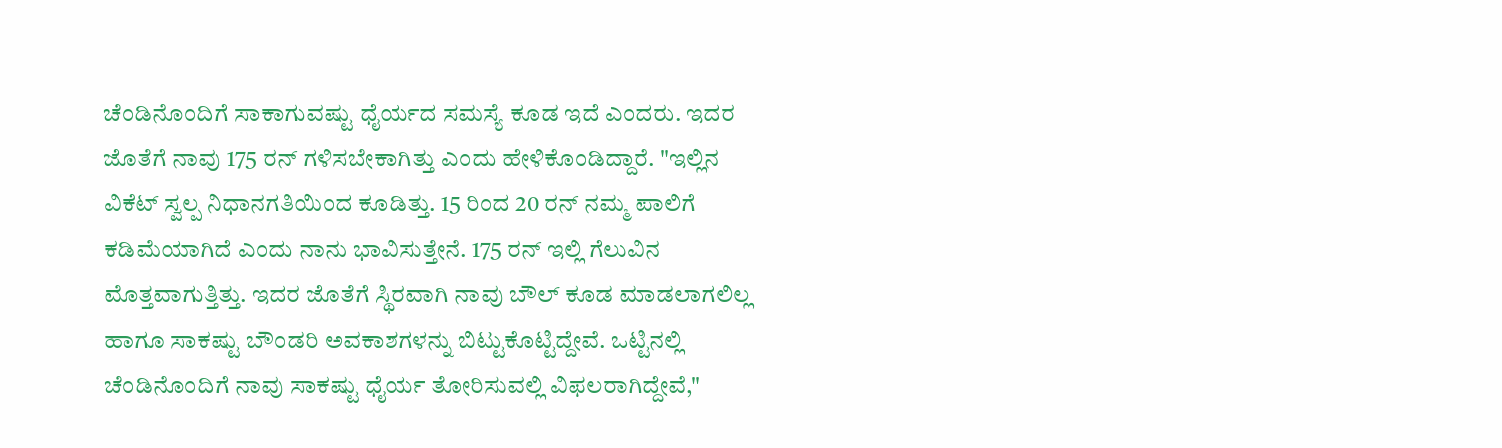ಚೆಂಡಿನೊಂದಿಗೆ ಸಾಕಾಗುವಷ್ಟು ಧೈರ್ಯದ ಸಮಸ್ಯೆ ಕೂಡ ಇದೆ ಎಂದರು. ಇದರ ಜೊತೆಗೆ ನಾವು 175 ರನ್ ಗಳಿಸಬೇಕಾಗಿತ್ತು ಎಂದು ಹೇಳಿಕೊಂಡಿದ್ದಾರೆ. "ಇಲ್ಲಿನ ವಿಕೆಟ್ ಸ್ವಲ್ಪ ನಿಧಾನಗತಿಯಿಂದ ಕೂಡಿತ್ತು. 15 ರಿಂದ 20 ರನ್ ನಮ್ಮ ಪಾಲಿಗೆ ಕಡಿಮೆಯಾಗಿದೆ ಎಂದು ನಾನು ಭಾವಿಸುತ್ತೇನೆ. 175 ರನ್ ಇಲ್ಲಿ ಗೆಲುವಿನ ಮೊತ್ತವಾಗುತ್ತಿತ್ತು. ಇದರ ಜೊತೆಗೆ ಸ್ಥಿರವಾಗಿ ನಾವು ಬೌಲ್ ಕೂಡ ಮಾಡಲಾಗಲಿಲ್ಲ ಹಾಗೂ ಸಾಕಷ್ಟು ಬೌಂಡರಿ ಅವಕಾಶಗಳನ್ನು ಬಿಟ್ಟುಕೊಟ್ಟಿದ್ದೇವೆ. ಒಟ್ಟಿನಲ್ಲಿ ಚೆಂಡಿನೊಂದಿಗೆ ನಾವು ಸಾಕಷ್ಟು ಧೈರ್ಯ ತೋರಿಸುವಲ್ಲಿ ವಿಫಲರಾಗಿದ್ದೇವೆ,"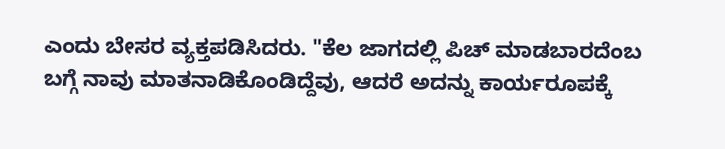ಎಂದು ಬೇಸರ ವ್ಯಕ್ತಪಡಿಸಿದರು. "ಕೆಲ ಜಾಗದಲ್ಲಿ ಪಿಚ್ ಮಾಡಬಾರದೆಂಬ ಬಗ್ಗೆ ನಾವು ಮಾತನಾಡಿಕೊಂಡಿದ್ದೆವು, ಆದರೆ ಅದನ್ನು ಕಾರ್ಯರೂಪಕ್ಕೆ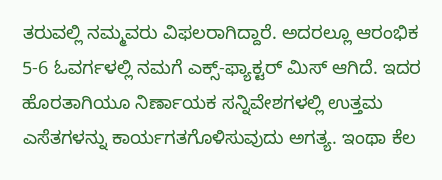ತರುವಲ್ಲಿ ನಮ್ಮವರು ವಿಫಲರಾಗಿದ್ದಾರೆ. ಅದರಲ್ಲೂ ಆರಂಭಿಕ 5-6 ಓವರ್ಗಳಲ್ಲಿ ನಮಗೆ ಎಕ್ಸ್-ಫ್ಯಾಕ್ಟರ್ ಮಿಸ್ ಆಗಿದೆ. ಇದರ ಹೊರತಾಗಿಯೂ ನಿರ್ಣಾಯಕ ಸನ್ನಿವೇಶಗಳಲ್ಲಿ ಉತ್ತಮ ಎಸೆತಗಳನ್ನು ಕಾರ್ಯಗತಗೊಳಿಸುವುದು ಅಗತ್ಯ. ಇಂಥಾ ಕೆಲ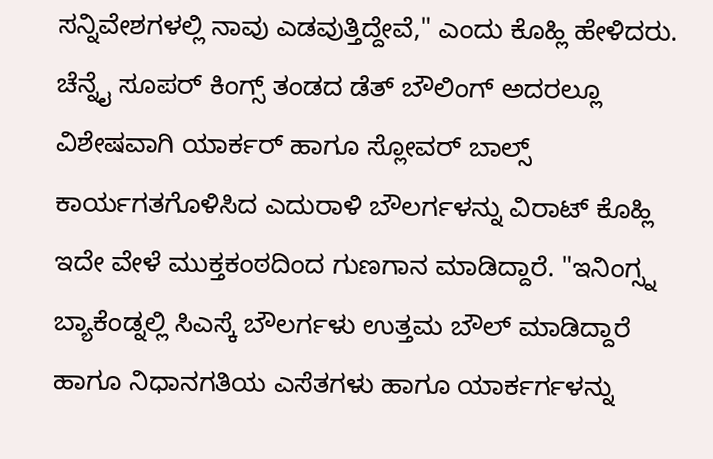ಸನ್ನಿವೇಶಗಳಲ್ಲಿ ನಾವು ಎಡವುತ್ತಿದ್ದೇವೆ," ಎಂದು ಕೊಹ್ಲಿ ಹೇಳಿದರು. ಚೆನ್ನೈ ಸೂಪರ್ ಕಿಂಗ್ಸ್ ತಂಡದ ಡೆತ್ ಬೌಲಿಂಗ್ ಅದರಲ್ಲೂ ವಿಶೇಷವಾಗಿ ಯಾರ್ಕರ್ ಹಾಗೂ ಸ್ಲೋವರ್ ಬಾಲ್ಸ್ ಕಾರ್ಯಗತಗೊಳಿಸಿದ ಎದುರಾಳಿ ಬೌಲರ್ಗಳನ್ನು ವಿರಾಟ್ ಕೊಹ್ಲಿ ಇದೇ ವೇಳೆ ಮುಕ್ತಕಂಠದಿಂದ ಗುಣಗಾನ ಮಾಡಿದ್ದಾರೆ. "ಇನಿಂಗ್ಸ್ನ ಬ್ಯಾಕೆಂಡ್ನಲ್ಲಿ ಸಿಎಸ್ಕೆ ಬೌಲರ್ಗಳು ಉತ್ತಮ ಬೌಲ್ ಮಾಡಿದ್ದಾರೆ ಹಾಗೂ ನಿಧಾನಗತಿಯ ಎಸೆತಗಳು ಹಾಗೂ ಯಾರ್ಕರ್ಗಳನ್ನು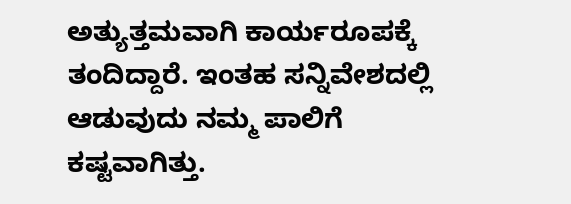ಅತ್ಯುತ್ತಮವಾಗಿ ಕಾರ್ಯರೂಪಕ್ಕೆ ತಂದಿದ್ದಾರೆ. ಇಂತಹ ಸನ್ನಿವೇಶದಲ್ಲಿ ಆಡುವುದು ನಮ್ಮ ಪಾಲಿಗೆ ಕಷ್ಟವಾಗಿತ್ತು.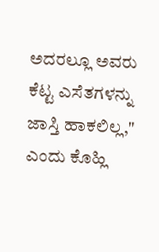ಅದರಲ್ಲೂ ಅವರು ಕೆಟ್ಟ ಎಸೆತಗಳನ್ನು ಜಾಸ್ತಿ ಹಾಕಲಿಲ್ಲ," ಎಂದು ಕೊಹ್ಲಿ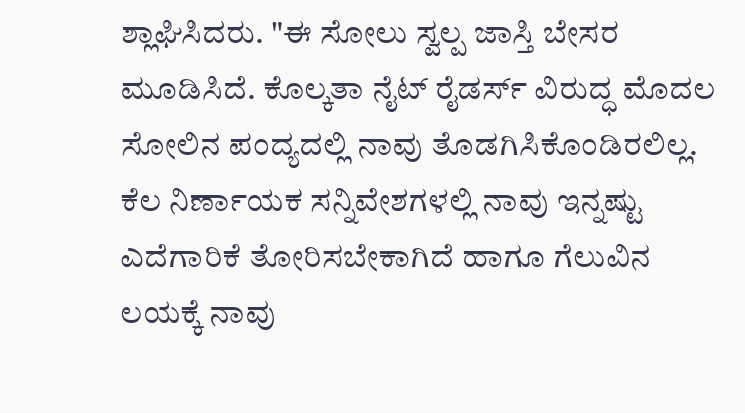ಶ್ಲಾಘಿಸಿದರು. "ಈ ಸೋಲು ಸ್ವಲ್ಪ ಜಾಸ್ತಿ ಬೇಸರ ಮೂಡಿಸಿದೆ. ಕೊಲ್ಕತಾ ನೈಟ್ ರೈಡರ್ಸ್ ವಿರುದ್ಧ ಮೊದಲ ಸೋಲಿನ ಪಂದ್ಯದಲ್ಲಿ ನಾವು ತೊಡಗಿಸಿಕೊಂಡಿರಲಿಲ್ಲ. ಕೆಲ ನಿರ್ಣಾಯಕ ಸನ್ನಿವೇಶಗಳಲ್ಲಿ ನಾವು ಇನ್ನಷ್ಟು ಎದೆಗಾರಿಕೆ ತೋರಿಸಬೇಕಾಗಿದೆ ಹಾಗೂ ಗೆಲುವಿನ ಲಯಕ್ಕೆ ನಾವು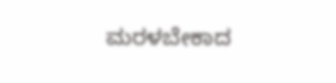ಮರಳಬೇಕಾದ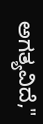ಅಗತ್ಯವಿದೆ,"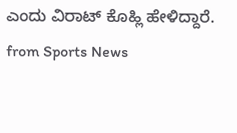ಎಂದು ವಿರಾಟ್ ಕೊಹ್ಲಿ ಹೇಳಿದ್ದಾರೆ.
from Sports News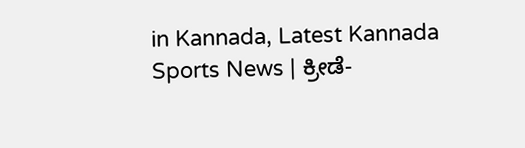in Kannada, Latest Kannada Sports News | ಕ್ರೀಡೆ-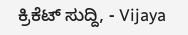ಕ್ರಿಕೆಟ್ ಸುದ್ದಿ, - Vijaya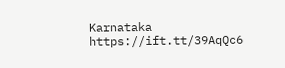Karnataka https://ift.tt/39AqQc6